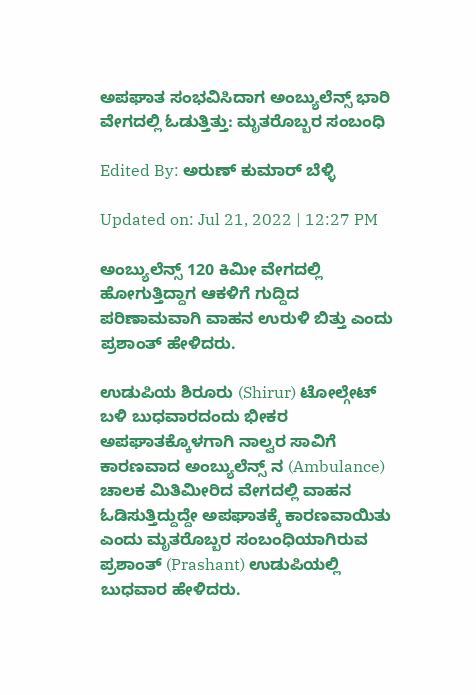ಅಪಘಾತ ಸಂಭವಿಸಿದಾಗ ಅಂಬ್ಯುಲೆನ್ಸ್ ಭಾರಿ ವೇಗದಲ್ಲಿ ಓಡುತ್ತಿತ್ತು: ಮೃತರೊಬ್ಬರ ಸಂಬಂಧಿ

Edited By: ಅರುಣ್ ಕುಮಾರ್ ಬೆಳ್ಳಿ

Updated on: Jul 21, 2022 | 12:27 PM

ಅಂಬ್ಯುಲೆನ್ಸ್ 120 ಕಿಮೀ ವೇಗದಲ್ಲಿ ಹೋಗುತ್ತಿದ್ದಾಗ ಆಕಳಿಗೆ ಗುದ್ದಿದ ಪರಿಣಾಮವಾಗಿ ವಾಹನ ಉರುಳಿ ಬಿತ್ತು ಎಂದು ಪ್ರಶಾಂತ್ ಹೇಳಿದರು.

ಉಡುಪಿಯ ಶಿರೂರು (Shirur) ಟೋಲ್ಗೇಟ್ ಬಳಿ ಬುಧವಾರದಂದು ಭೀಕರ ಅಪಘಾತಕ್ಕೊಳಗಾಗಿ ನಾಲ್ವರ ಸಾವಿಗೆ ಕಾರಣವಾದ ಅಂಬ್ಯುಲೆನ್ಸ್ ನ (Ambulance) ಚಾಲಕ ಮಿತಿಮೀರಿದ ವೇಗದಲ್ಲಿ ವಾಹನ ಓಡಿಸುತ್ತಿದ್ದುದ್ದೇ ಅಪಘಾತಕ್ಕೆ ಕಾರಣವಾಯಿತು ಎಂದು ಮೃತರೊಬ್ಬರ ಸಂಬಂಧಿಯಾಗಿರುವ ಪ್ರಶಾಂತ್ (Prashant) ಉಡುಪಿಯಲ್ಲಿ ಬುಧವಾರ ಹೇಳಿದರು.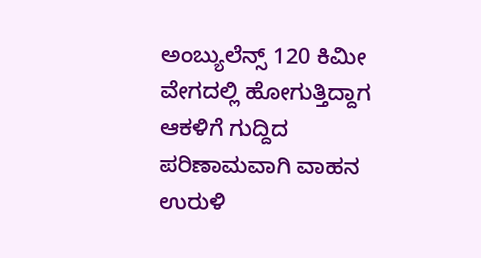ಅಂಬ್ಯುಲೆನ್ಸ್ 120 ಕಿಮೀ ವೇಗದಲ್ಲಿ ಹೋಗುತ್ತಿದ್ದಾಗ ಆಕಳಿಗೆ ಗುದ್ದಿದ ಪರಿಣಾಮವಾಗಿ ವಾಹನ ಉರುಳಿ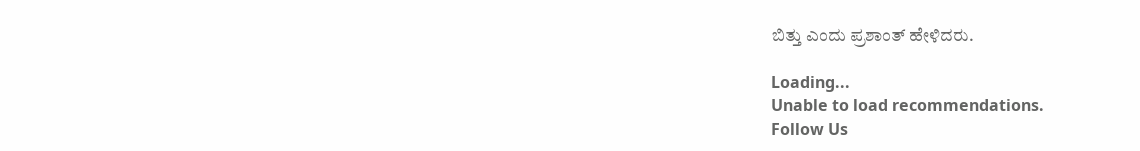ಬಿತ್ತು ಎಂದು ಪ್ರಶಾಂತ್ ಹೇಳಿದರು.

Loading...
Unable to load recommendations.
Follow Us